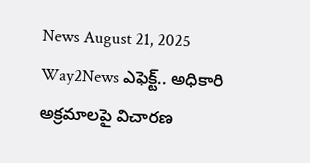News August 21, 2025
Way2News ఎఫెక్ట్.. అధికారి అక్రమాలపై విచారణ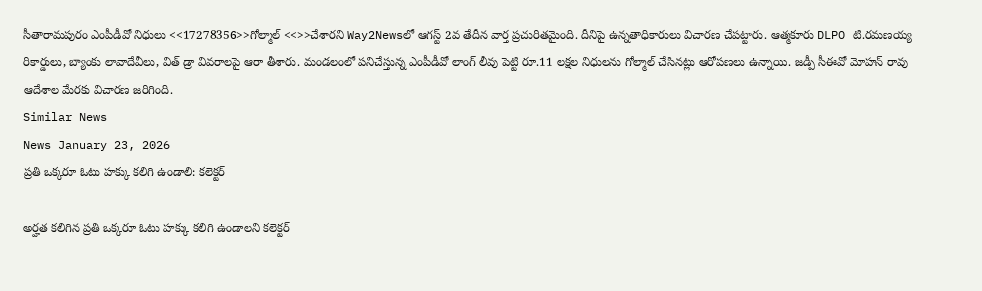సీతారామపురం ఎంపీడీవో నిధులు <<17278356>>గోల్మాల్ <<>>చేశారని Way2Newsలో ఆగస్ట్ 2వ తేదీన వార్త ప్రచురితమైంది. దీనిపై ఉన్నతాధికారులు విచారణ చేపట్టారు. ఆత్మకూరు DLPO టి.రమణయ్య రికార్డులు, బ్యాంకు లావాదేవీలు, విత్ డ్రా వివరాలపై ఆరా తీశారు. మండలంలో పనిచేస్తున్న ఎంపీడీవో లాంగ్ లీవు పెట్టి రూ.11 లక్షల నిధులను గోల్మాల్ చేసినట్లు ఆరోపణలు ఉన్నాయి. జడ్పీ సీఈవో మోహన్ రావు ఆదేశాల మేరకు విచారణ జరిగింది.
Similar News
News January 23, 2026
ప్రతి ఒక్కరూ ఓటు హక్కు కలిగి ఉండాలి: కలెక్టర్

అర్హత కలిగిన ప్రతి ఒక్కరూ ఓటు హక్కు కలిగి ఉండాలని కలెక్టర్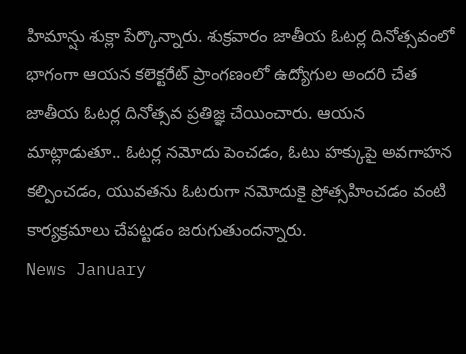హిమాన్షు శుక్లా పేర్కొన్నారు. శుక్రవారం జాతీయ ఓటర్ల దినోత్సవంలో భాగంగా ఆయన కలెక్టరేట్ ప్రాంగణంలో ఉద్యోగుల అందరి చేత జాతీయ ఓటర్ల దినోత్సవ ప్రతిజ్ఞ చేయించారు. ఆయన మాట్లాడుతూ.. ఓటర్ల నమోదు పెంచడం, ఓటు హక్కుపై అవగాహన కల్పించడం, యువతను ఓటరుగా నమోదుకై ప్రోత్సహించడం వంటి కార్యక్రమాలు చేపట్టడం జరుగుతుందన్నారు.
News January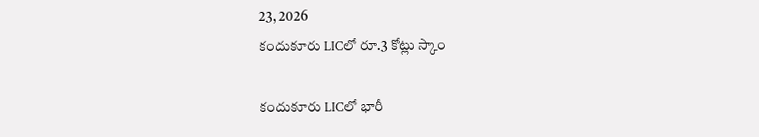23, 2026
కందుకూరు LICలో రూ.3 కోట్లు స్కాం

కందుకూరు LICలో భారీ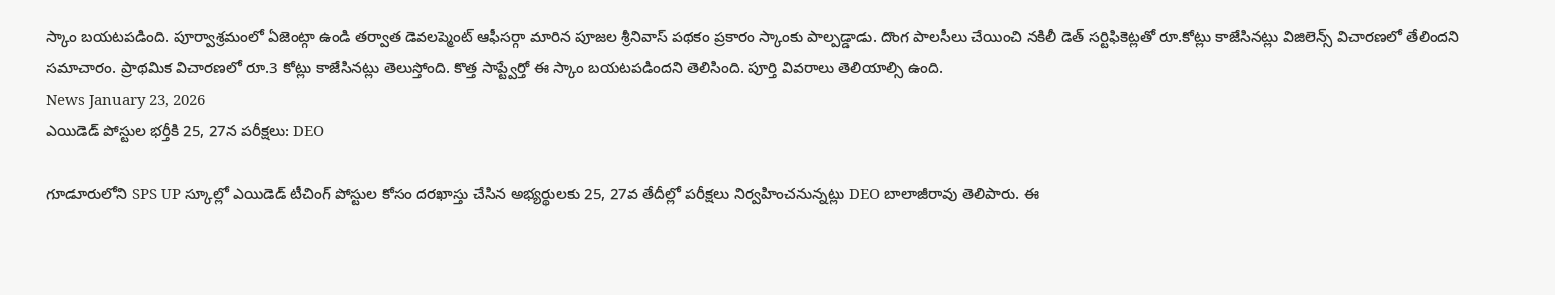స్కాం బయటపడింది. పూర్వాశ్రమంలో ఏజెంట్గా ఉండి తర్వాత డెవలప్మెంట్ ఆఫీసర్గా మారిన పూజల శ్రీనివాస్ పథకం ప్రకారం స్కాంకు పాల్పడ్డాడు. దొంగ పాలసీలు చేయించి నకిలీ డెత్ సర్టిఫికెట్లతో రూ.కోట్లు కాజేసినట్లు విజిలెన్స్ విచారణలో తేలిందని సమాచారం. ప్రాథమిక విచారణలో రూ.3 కోట్లు కాజేసినట్లు తెలుస్తోంది. కొత్త సాప్ట్వేర్తో ఈ స్కాం బయటపడిందని తెలిసింది. పూర్తి వివరాలు తెలియాల్సి ఉంది.
News January 23, 2026
ఎయిడెడ్ పోస్టుల భర్తీకి 25, 27న పరీక్షలు: DEO

గూడూరులోని SPS UP స్కూల్లో ఎయిడెడ్ టీచింగ్ పోస్టుల కోసం దరఖాస్తు చేసిన అభ్యర్థులకు 25, 27వ తేదీల్లో పరీక్షలు నిర్వహించనున్నట్లు DEO బాలాజీరావు తెలిపారు. ఈ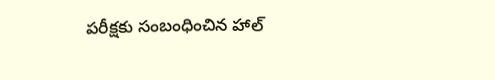పరీక్షకు సంబంధించిన హాల్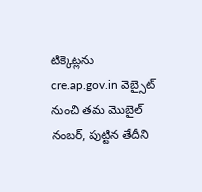టిక్కెట్లను cre.ap.gov.in వెబ్సైట్ నుంచి తమ మొబైల్ నంబర్, పుట్టిన తేదీని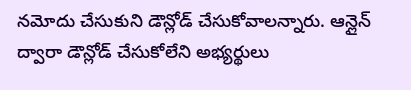నమోదు చేసుకుని డౌన్లోడ్ చేసుకోవాలన్నారు. ఆన్లైన్ ద్వారా డౌన్లోడ్ చేసుకోలేని అభ్యర్థులు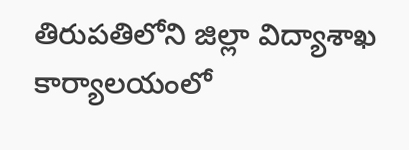తిరుపతిలోని జిల్లా విద్యాశాఖ కార్యాలయంలో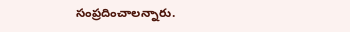సంప్రదించాలన్నారు.